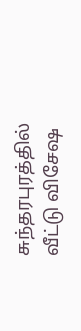சுந்தரபுரத்தில் வீட்டு விசேஷ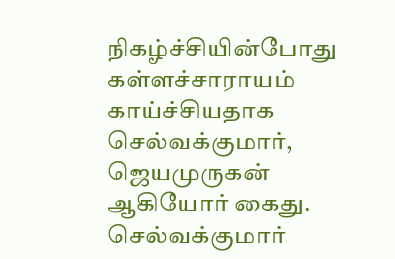நிகழ்ச்சியின்போது கள்ளச்சாராயம் காய்ச்சியதாக செல்வக்குமார், ஜெயமுருகன் ஆகியோர் கைது.
செல்வக்குமார்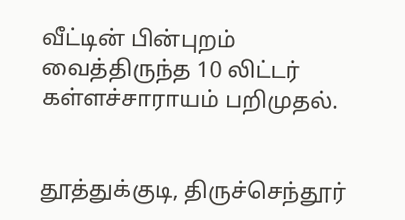வீட்டின் பின்புறம் வைத்திருந்த 10 லிட்டர் கள்ளச்சாராயம் பறிமுதல்.


தூத்துக்குடி, திருச்செந்தூர்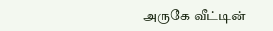அருகே வீட்டின்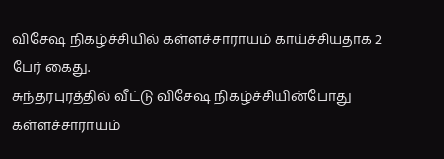விசேஷ நிகழ்ச்சியில் கள்ளச்சாராயம் காய்ச்சியதாக 2 பேர் கைது.
சுந்தரபுரத்தில் வீட்டு விசேஷ நிகழ்ச்சியின்போது கள்ளச்சாராயம்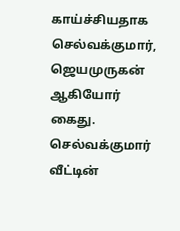காய்ச்சியதாக செல்வக்குமார், ஜெயமுருகன் ஆகியோர் கைது.
செல்வக்குமார் வீட்டின்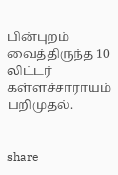பின்புறம் வைத்திருந்த 10 லிட்டர் கள்ளச்சாராயம் பறிமுதல்.


share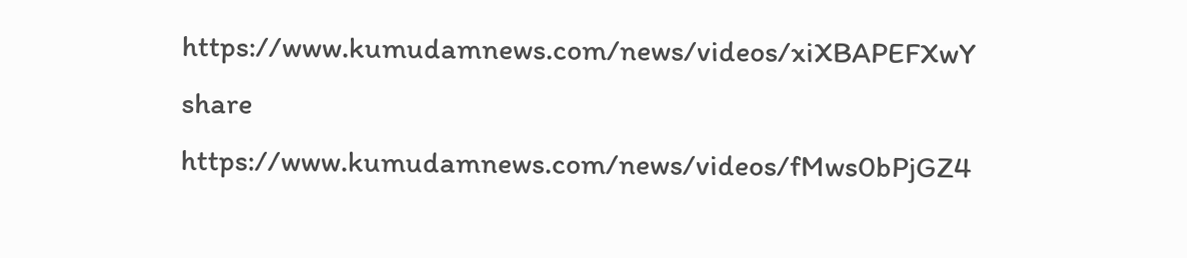https://www.kumudamnews.com/news/videos/xiXBAPEFXwY
share
https://www.kumudamnews.com/news/videos/fMws0bPjGZ4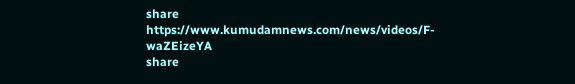share
https://www.kumudamnews.com/news/videos/F-waZEizeYA
share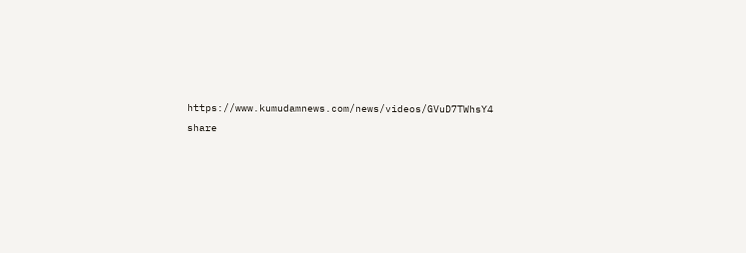https://www.kumudamnews.com/news/videos/GVuD7TWhsY4
share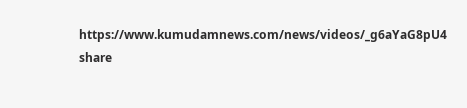https://www.kumudamnews.com/news/videos/_g6aYaG8pU4
share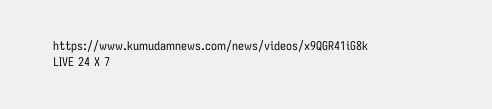https://www.kumudamnews.com/news/videos/x9QGR41iG8k
LIVE 24 X 7